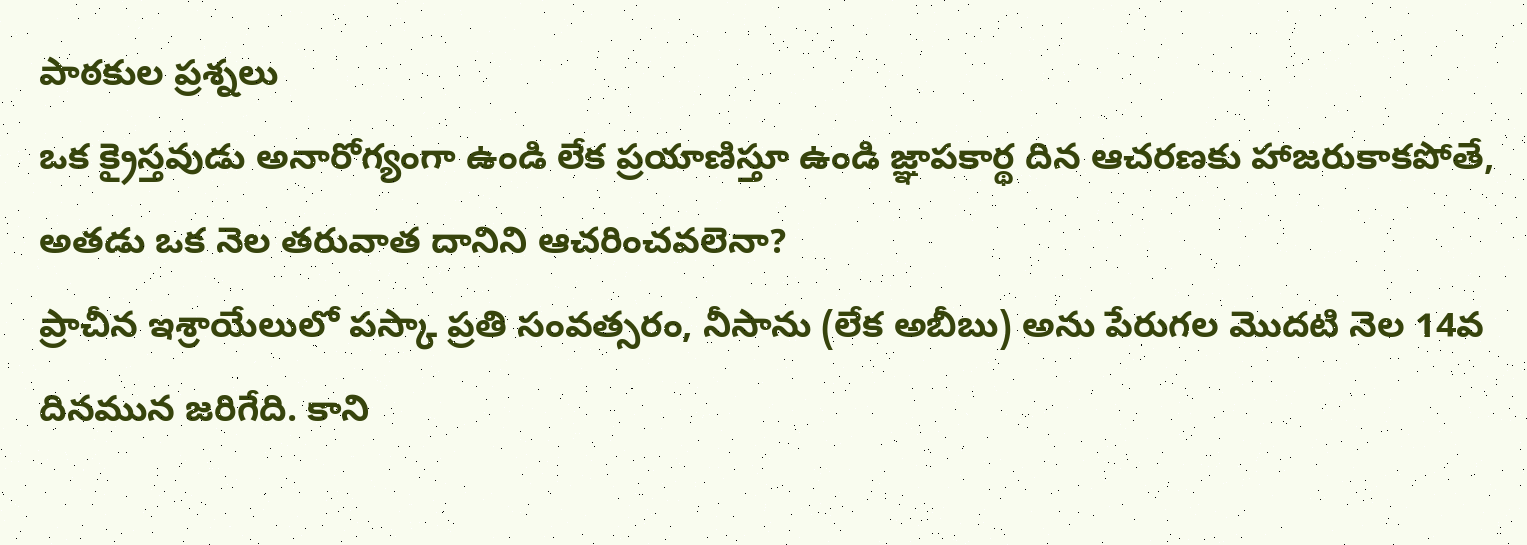పాఠకుల ప్రశ్నలు
ఒక క్రైస్తవుడు అనారోగ్యంగా ఉండి లేక ప్రయాణిస్తూ ఉండి జ్ఞాపకార్థ దిన ఆచరణకు హాజరుకాకపోతే, అతడు ఒక నెల తరువాత దానిని ఆచరించవలెనా?
ప్రాచీన ఇశ్రాయేలులో పస్కా ప్రతి సంవత్సరం, నీసాను (లేక అబీబు) అను పేరుగల మొదటి నెల 14వ దినమున జరిగేది. కాని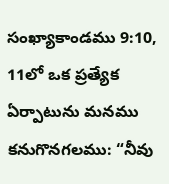సంఖ్యాకాండము 9:10, 11లో ఒక ప్రత్యేక ఏర్పాటును మనము కనుగొనగలము: “నీవు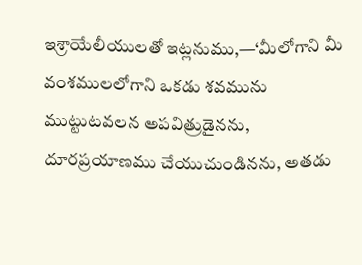ఇశ్రాయేలీయులతో ఇట్లనుము,—‘మీలోగాని మీ వంశములలోగాని ఒకడు శవమును ముట్టుటవలన అపవిత్రుడైనను, దూరప్రయాణము చేయుచుండినను, అతడు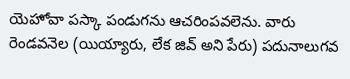యెహోవా పస్కా పండుగను ఆచరింపవలెను. వారు రెండవనెల (యియ్యారు, లేక జివ్ అని పేరు) పదునాలుగవ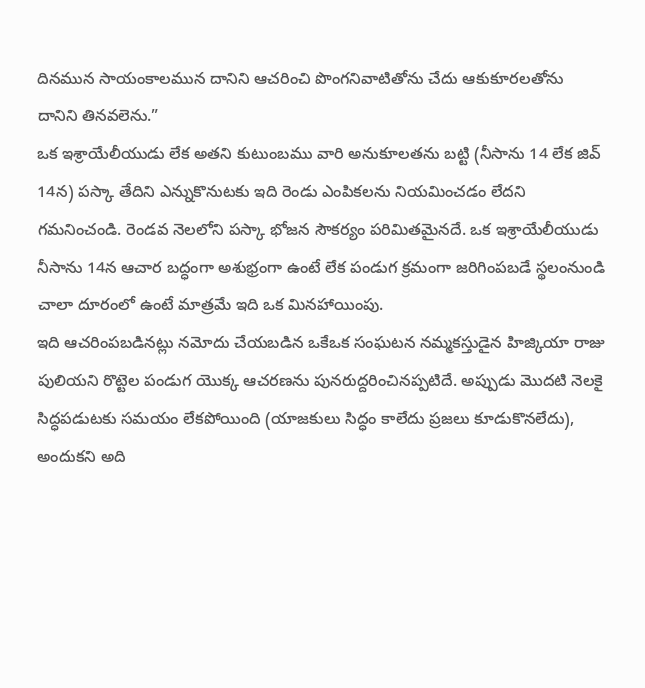దినమున సాయంకాలమున దానిని ఆచరించి పొంగనివాటితోను చేదు ఆకుకూరలతోను దానిని తినవలెను.”
ఒక ఇశ్రాయేలీయుడు లేక అతని కుటుంబము వారి అనుకూలతను బట్టి (నీసాను 14 లేక జివ్ 14న) పస్కా తేదిని ఎన్నుకొనుటకు ఇది రెండు ఎంపికలను నియమించడం లేదని గమనించండి. రెండవ నెలలోని పస్కా భోజన సౌకర్యం పరిమితమైనదే. ఒక ఇశ్రాయేలీయుడు నీసాను 14న ఆచార బద్ధంగా అశుభ్రంగా ఉంటే లేక పండుగ క్రమంగా జరిగింపబడే స్థలంనుండి చాలా దూరంలో ఉంటే మాత్రమే ఇది ఒక మినహాయింపు.
ఇది ఆచరింపబడినట్లు నమోదు చేయబడిన ఒకేఒక సంఘటన నమ్మకస్తుడైన హిజ్కియా రాజు పులియని రొట్టెల పండుగ యొక్క ఆచరణను పునరుద్దరించినప్పటిదే. అప్పుడు మొదటి నెలకై సిద్ధపడుటకు సమయం లేకపోయింది (యాజకులు సిద్ధం కాలేదు ప్రజలు కూడుకొనలేదు), అందుకని అది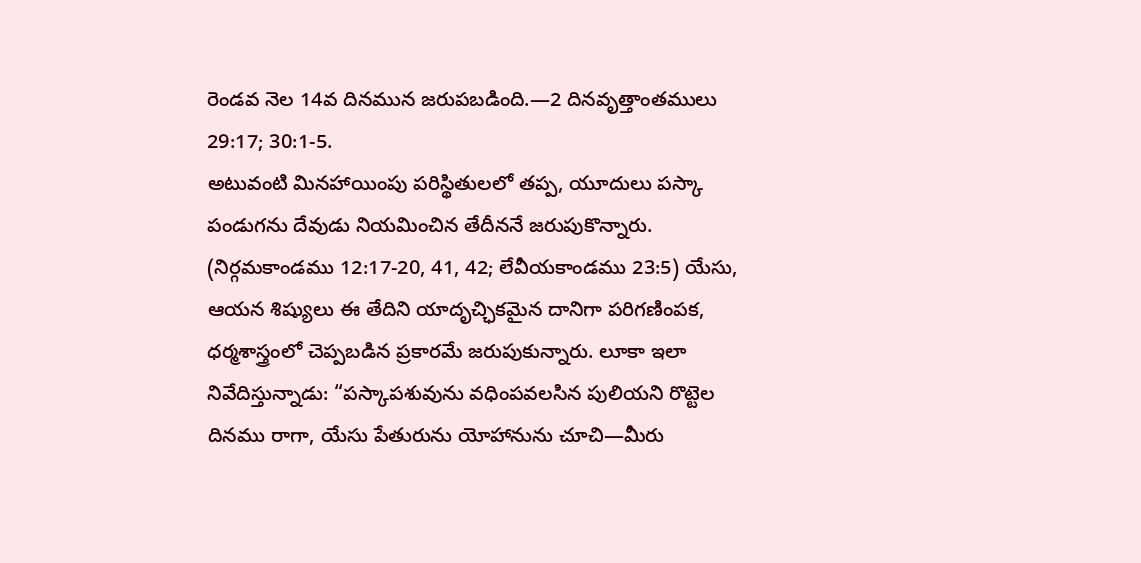రెండవ నెల 14వ దినమున జరుపబడింది.—2 దినవృత్తాంతములు 29:17; 30:1-5.
అటువంటి మినహాయింపు పరిస్థితులలో తప్ప, యూదులు పస్కా పండుగను దేవుడు నియమించిన తేదీననే జరుపుకొన్నారు. (నిర్గమకాండము 12:17-20, 41, 42; లేవీయకాండము 23:5) యేసు, ఆయన శిష్యులు ఈ తేదిని యాదృచ్ఛికమైన దానిగా పరిగణింపక, ధర్మశాస్త్రంలో చెప్పబడిన ప్రకారమే జరుపుకున్నారు. లూకా ఇలా నివేదిస్తున్నాడు: “పస్కాపశువును వధింపవలసిన పులియని రొట్టెల దినము రాగా, యేసు పేతురును యోహానును చూచి—మీరు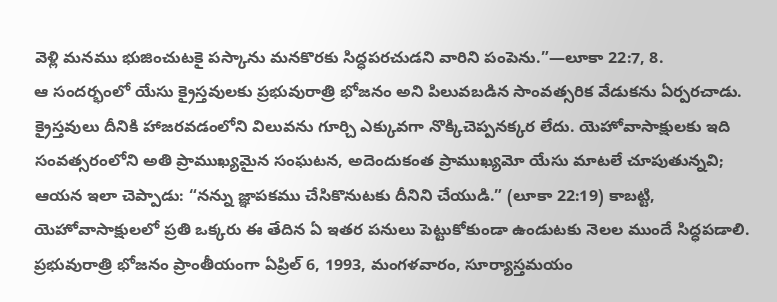వెళ్లి మనము భుజించుటకై పస్కాను మనకొరకు సిద్ధపరచుడని వారిని పంపెను.”—లూకా 22:7, 8.
ఆ సందర్భంలో యేసు క్రైస్తవులకు ప్రభువురాత్రి భోజనం అని పిలువబడిన సాంవత్సరిక వేడుకను ఏర్పరచాడు. క్రైస్తవులు దీనికి హాజరవడంలోని విలువను గూర్చి ఎక్కువగా నొక్కిచెప్పనక్కర లేదు. యెహోవాసాక్షులకు ఇది సంవత్సరంలోని అతి ప్రాముఖ్యమైన సంఘటన, అదెందుకంత ప్రాముఖ్యమో యేసు మాటలే చూపుతున్నవి; ఆయన ఇలా చెప్పాడు: “నన్ను జ్ఞాపకము చేసికొనుటకు దీనిని చేయుడి.” (లూకా 22:19) కాబట్టి, యెహోవాసాక్షులలో ప్రతి ఒక్కరు ఈ తేదిన ఏ ఇతర పనులు పెట్టుకోకుండా ఉండుటకు నెలల ముందే సిద్ధపడాలి. ప్రభువురాత్రి భోజనం ప్రాంతీయంగా ఏప్రిల్ 6, 1993, మంగళవారం, సూర్యాస్తమయం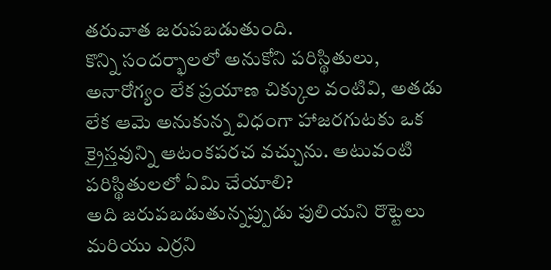తరువాత జరుపబడుతుంది.
కొన్ని సందర్భాలలో అనుకోని పరిస్థితులు, అనారోగ్యం లేక ప్రయాణ చిక్కుల వంటివి, అతడు లేక ఆమె అనుకున్న విధంగా హాజరగుటకు ఒక క్రైస్తవున్ని ఆటంకపరచ వచ్చును. అటువంటి పరిస్థితులలో ఏమి చేయాలి?
అది జరుపబడుతున్నప్పుడు పులియని రొట్టెలు మరియు ఎర్రని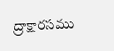ద్రాక్షారసము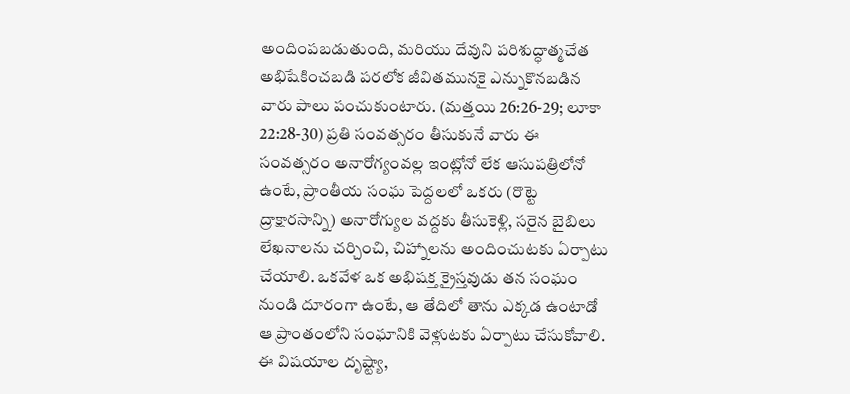అందింపబడుతుంది, మరియు దేవుని పరిశుద్ధాత్మచేత అభిషేకించబడి పరలోక జీవితమునకై ఎన్నుకొనబడిన వారు పాలు పంచుకుంటారు. (మత్తయి 26:26-29; లూకా 22:28-30) ప్రతి సంవత్సరం తీసుకునే వారు ఈ సంవత్సరం అనారోగ్యంవల్ల ఇంట్లోనో లేక ఆసుపత్రిలోనో ఉంటే, ప్రాంతీయ సంఘ పెద్దలలో ఒకరు (రొట్టె ద్రాక్షారసాన్ని) అనారోగ్యుల వద్దకు తీసుకెళ్లి, సరైన బైబిలు లేఖనాలను చర్చించి, చిహ్నాలను అందించుటకు ఏర్పాటు చేయాలి. ఒకవేళ ఒక అభిషక్త క్రైస్తవుడు తన సంఘం నుండి దూరంగా ఉంటే, ఆ తేదిలో తాను ఎక్కడ ఉంటాడో ఆ ప్రాంతంలోని సంఘానికి వెళ్లుటకు ఏర్పాటు చేసుకోవాలి.
ఈ విషయాల దృష్ట్యా,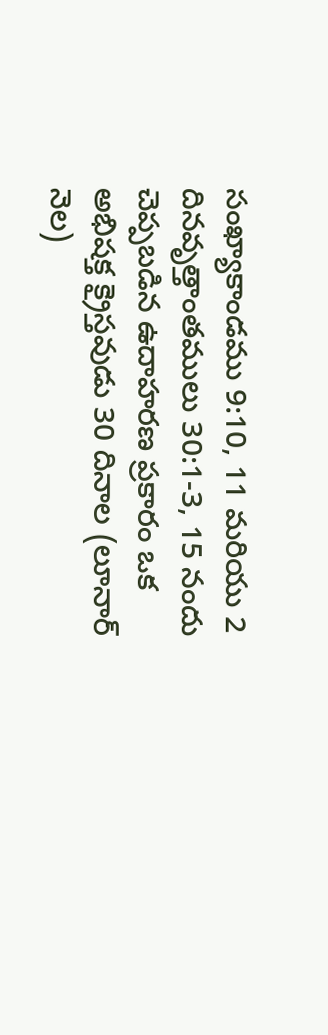సంఖ్యాకాండము 9:10, 11 మరియు 2 దినవృత్తాంతములు 30:1-3, 15 నందు చెప్పబడిన ఉదాహరణ ప్రకారం ఒక అభిషక్త క్రైస్తవుడు 30 దినాల (లూనార్ నెల)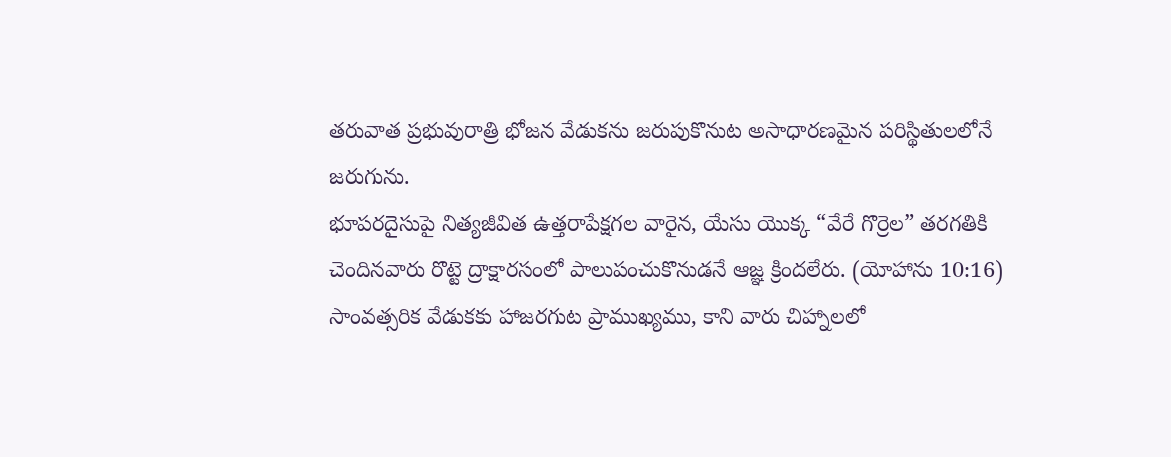తరువాత ప్రభువురాత్రి భోజన వేడుకను జరుపుకొనుట అసాధారణమైన పరిస్థితులలోనే జరుగును.
భూపరదైసుపై నిత్యజీవిత ఉత్తరాపేక్షగల వారైన, యేసు యొక్క “వేరే గొర్రెల” తరగతికి చెందినవారు రొట్టె ద్రాక్షారసంలో పాలుపంచుకొనుడనే ఆజ్ఞ క్రిందలేరు. (యోహాను 10:16) సాంవత్సరిక వేడుకకు హాజరగుట ప్రాముఖ్యము, కాని వారు చిహ్నాలలో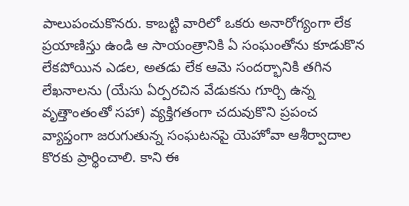పాలుపంచుకొనరు. కాబట్టి వారిలో ఒకరు అనారోగ్యంగా లేక ప్రయాణిస్తు ఉండి ఆ సాయంత్రానికి ఏ సంఘంతోను కూడుకొన లేకపోయిన ఎడల, అతడు లేక ఆమె సందర్భానికి తగిన లేఖనాలను (యేసు ఏర్పరచిన వేడుకను గూర్చి ఉన్న వృత్తాంతంతో సహా) వ్యక్తిగతంగా చదువుకొని ప్రపంచ వ్యాప్తంగా జరుగుతున్న సంఘటనపై యెహోవా ఆశీర్వాదాల కొరకు ప్రార్థించాలి. కాని ఈ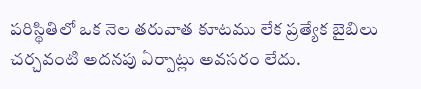పరిస్థితిలో ఒక నెల తరువాత కూటము లేక ప్రత్యేక బైబిలు చర్చవంటి అదనపు ఏర్పాట్లు అవసరం లేదు.